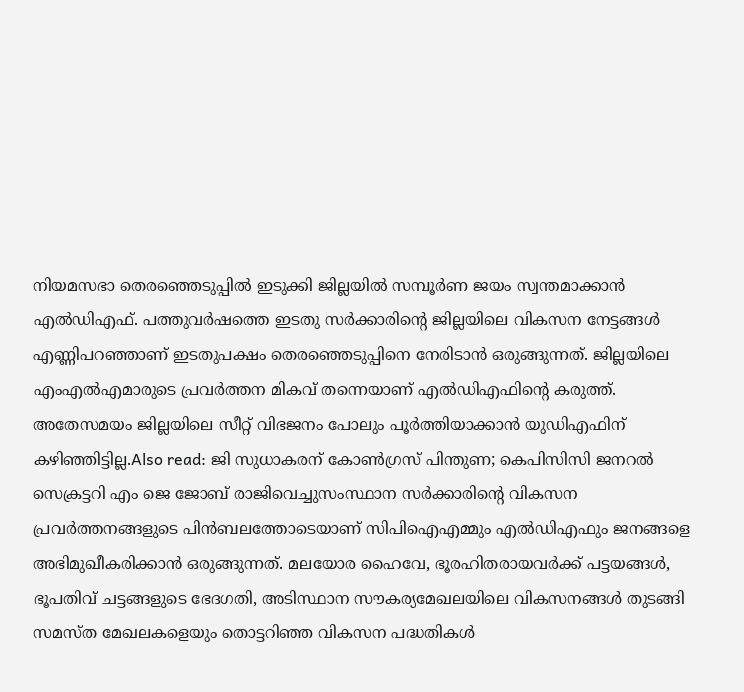നിയമസഭാ തെരഞ്ഞെടുപ്പിൽ ഇടുക്കി ജില്ലയിൽ സമ്പൂർണ ജയം സ്വന്തമാക്കാൻ എൽഡിഎഫ്. പത്തുവർഷത്തെ ഇടതു സർക്കാരിന്റെ ജില്ലയിലെ വികസന നേട്ടങ്ങൾ എണ്ണിപറഞ്ഞാണ് ഇടതുപക്ഷം തെരഞ്ഞെടുപ്പിനെ നേരിടാൻ ഒരുങ്ങുന്നത്. ജില്ലയിലെ എംഎൽഎമാരുടെ പ്രവർത്തന മികവ് തന്നെയാണ് എൽഡിഎഫിന്റെ കരുത്ത്. അതേസമയം ജില്ലയിലെ സീറ്റ് വിഭജനം പോലും പൂർത്തിയാക്കാൻ യുഡിഎഫിന് കഴിഞ്ഞിട്ടില്ല.Also read: ജി സുധാകരന് കോൺഗ്രസ് പിന്തുണ; കെപിസിസി ജനറൽ സെക്രട്ടറി എം ജെ ജോബ് രാജിവെച്ചുസംസ്ഥാന സർക്കാരിന്റെ വികസന പ്രവർത്തനങ്ങളുടെ പിൻബലത്തോടെയാണ് സിപിഐഎമ്മും എൽഡിഎഫും ജനങ്ങളെ അഭിമുഖീകരിക്കാൻ ഒരുങ്ങുന്നത്. മലയോര ഹൈവേ, ഭൂരഹിതരായവർക്ക് പട്ടയങ്ങൾ, ഭൂപതിവ് ചട്ടങ്ങളുടെ ഭേദഗതി, അടിസ്ഥാന സൗകര്യമേഖലയിലെ വികസനങ്ങൾ തുടങ്ങി സമസ്ത മേഖലകളെയും തൊട്ടറിഞ്ഞ വികസന പദ്ധതികൾ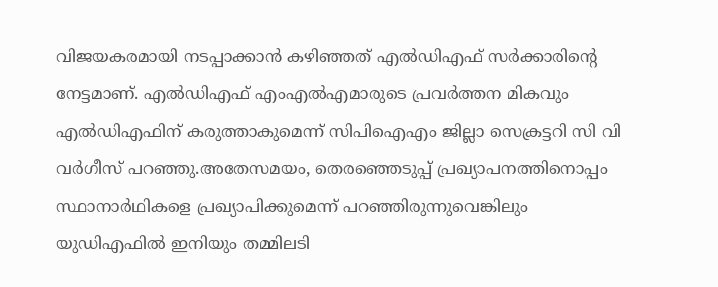വിജയകരമായി നടപ്പാക്കാൻ കഴിഞ്ഞത് എൽഡിഎഫ് സർക്കാരിന്റെ നേട്ടമാണ്. എൽഡിഎഫ് എംഎൽഎമാരുടെ പ്രവർത്തന മികവും എൽഡിഎഫിന് കരുത്താകുമെന്ന് സിപിഐഎം ജില്ലാ സെക്രട്ടറി സി വി വർഗീസ് പറഞ്ഞു.അതേസമയം, തെരഞ്ഞെടുപ്പ് പ്രഖ്യാപനത്തിനൊപ്പം സ്ഥാനാർഥികളെ പ്രഖ്യാപിക്കുമെന്ന് പറഞ്ഞിരുന്നുവെങ്കിലും യുഡിഎഫിൽ ഇനിയും തമ്മിലടി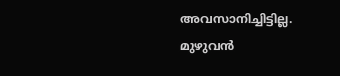അവസാനിച്ചിട്ടില്ല. മുഴുവൻ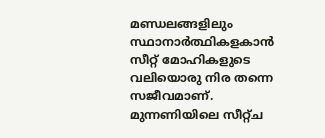മണ്ഡലങ്ങളിലും സ്ഥാനാർത്ഥികളകാൻ സീറ്റ് മോഹികളുടെ വലിയൊരു നിര തന്നെ സജീവമാണ്. മുന്നണിയിലെ സീറ്റ്ച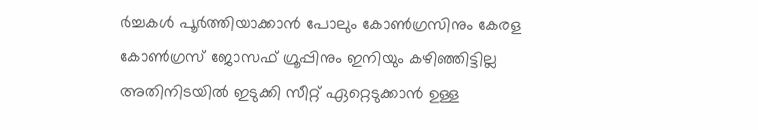ർച്ചകൾ പൂർത്തിയാക്കാൻ പോലും കോൺഗ്രസിനും കേരള കോൺഗ്രസ് ജോസഫ് ഗ്രൂപ്പിനും ഇനിയും കഴിഞ്ഞിട്ടില്ല അതിനിടയിൽ ഇടുക്കി സീറ്റ് ഏറ്റെടുക്കാൻ ഉള്ള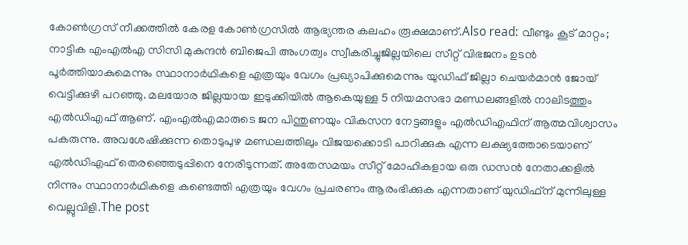കോൺഗ്രസ് നീക്കത്തിൽ കേരള കോൺഗ്രസിൽ ആഭ്യന്തര കലഹം രൂക്ഷമാണ്.Also read: വീണ്ടും കൂട് മാറ്റം; നാട്ടിക എംഎൽഎ സിസി മുകുന്ദൻ ബിജെപി അംഗത്വം സ്വീകരിച്ചുജില്ലയിലെ സീറ്റ് വിഭജനം ഉടൻ പൂർത്തിയാകുമെന്നും സ്ഥാനാർഥികളെ എത്രയും വേഗം പ്രഖ്യാപിക്കുമെന്നും യുഡിഫ് ജില്ലാ ചെയർമാൻ ജോയ് വെട്ടിക്കുഴി പറഞ്ഞു. മലയോര ജില്ലയായ ഇടുക്കിയിൽ ആകെയുള്ള 5 നിയമസഭാ മണ്ഡലങ്ങളിൽ നാലിടത്തും എൽഡിഎഫ് ആണ്. എംഎൽഎമാരുടെ ജന പിന്തുണയും വികസന നേട്ടങ്ങളും എൽഡിഎഫിന് ആത്മവിശ്വാസം പകരുന്നു. അവശേഷിക്കുന്ന തൊടുപുഴ മണ്ഡലത്തിലും വിജയക്കൊടി പാറിക്കുക എന്ന ലക്ഷ്യത്തോടെയാണ് എൽഡിഎഫ് തെരഞ്ഞെടുപ്പിനെ നേരിടുന്നത്. അതേസമയം സീറ്റ് മോഹികളായ ഒരു ഡസൻ നേതാക്കളിൽ നിന്നും സ്ഥാനാർഥികളെ കണ്ടെത്തി എത്രയും വേഗം പ്രചരണം ആരംഭിക്കുക എന്നതാണ് യുഡിഫ്ന് മുന്നിലുള്ള വെല്ലുവിളി.The post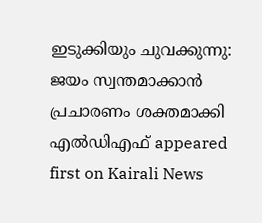ഇടുക്കിയും ചുവക്കുന്നു: ജയം സ്വന്തമാക്കാൻ പ്രചാരണം ശക്തമാക്കി എൽഡിഎഫ് appeared first on Kairali News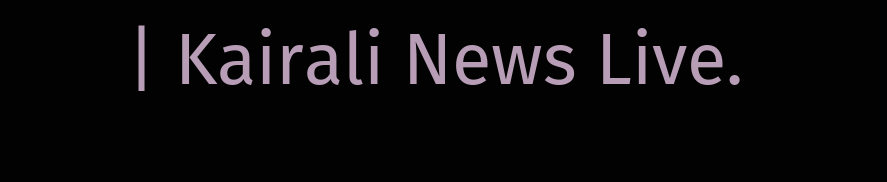| Kairali News Live.